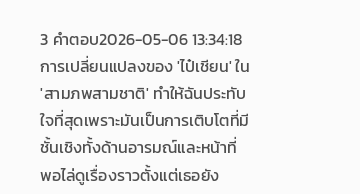3 คำตอบ2026-05-06 13:34:18
การเปลี่ยนแปลงของ 'ไป๋เชียน' ใน 'สามภพสามชาติ' ทำให้ฉันประทับใจที่สุดเพราะมันเป็นการเติบโตที่มีชั้นเชิงทั้งด้านอารมณ์และหน้าที่
พอไล่ดูเรื่องราวตั้งแต่เธอยัง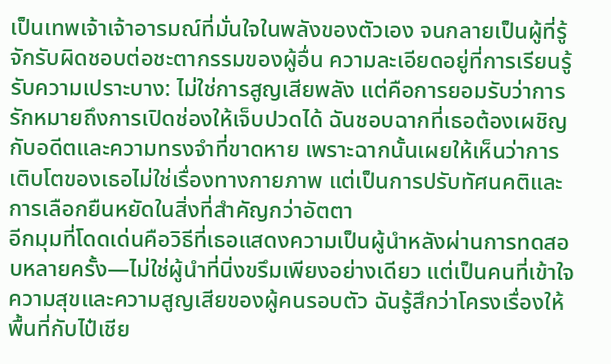เป็นเทพเจ้าเจ้าอารมณ์ที่มั่นใจในพลังของตัวเอง จนกลายเป็นผู้ที่รู้จักรับผิดชอบต่อชะตากรรมของผู้อื่น ความละเอียดอยู่ที่การเรียนรู้รับความเปราะบาง: ไม่ใช่การสูญเสียพลัง แต่คือการยอมรับว่าการรักหมายถึงการเปิดช่องให้เจ็บปวดได้ ฉันชอบฉากที่เธอต้องเผชิญกับอดีตและความทรงจำที่ขาดหาย เพราะฉากนั้นเผยให้เห็นว่าการเติบโตของเธอไม่ใช่เรื่องทางกายภาพ แต่เป็นการปรับทัศนคติและการเลือกยืนหยัดในสิ่งที่สำคัญกว่าอัตตา
อีกมุมที่โดดเด่นคือวิธีที่เธอแสดงความเป็นผู้นำหลังผ่านการทดสอบหลายครั้ง—ไม่ใช่ผู้นำที่นิ่งขรึมเพียงอย่างเดียว แต่เป็นคนที่เข้าใจความสุขและความสูญเสียของผู้คนรอบตัว ฉันรู้สึกว่าโครงเรื่องให้พื้นที่กับไป๋เชีย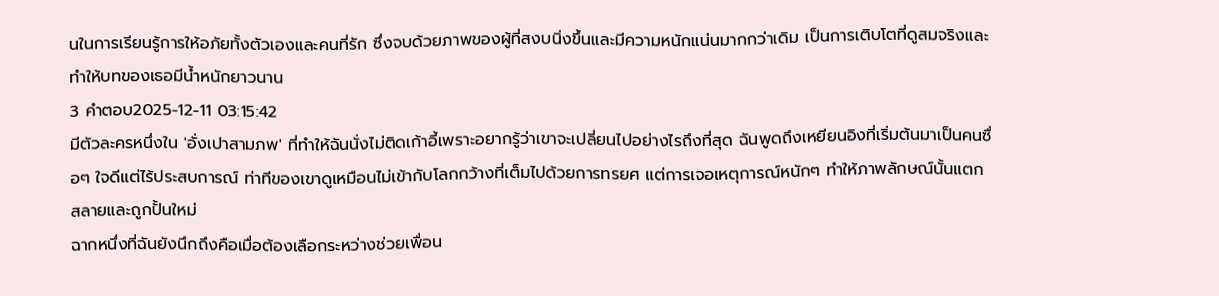นในการเรียนรู้การให้อภัยทั้งตัวเองและคนที่รัก ซึ่งจบด้วยภาพของผู้ที่สงบนิ่งขึ้นและมีความหนักแน่นมากกว่าเดิม เป็นการเติบโตที่ดูสมจริงและทำให้บทของเธอมีน้ำหนักยาวนาน
3 คำตอบ2025-12-11 03:15:42
มีตัวละครหนึ่งใน 'อั่งเปาสามภพ' ที่ทำให้ฉันนั่งไม่ติดเก้าอี้เพราะอยากรู้ว่าเขาจะเปลี่ยนไปอย่างไรถึงที่สุด ฉันพูดถึงเหยียนอิงที่เริ่มต้นมาเป็นคนซื่อๆ ใจดีแต่ไร้ประสบการณ์ ท่าทีของเขาดูเหมือนไม่เข้ากับโลกกว้างที่เต็มไปด้วยการทรยศ แต่การเจอเหตุการณ์หนักๆ ทำให้ภาพลักษณ์นั้นแตกสลายและถูกปั้นใหม่
ฉากหนึ่งที่ฉันยังนึกถึงคือเมื่อต้องเลือกระหว่างช่วยเพื่อน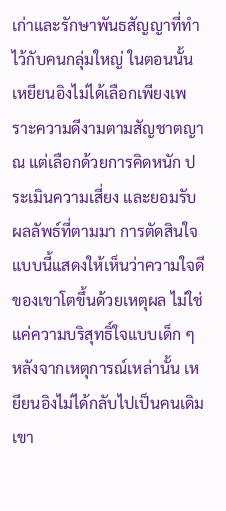เก่าและรักษาพันธสัญญาที่ทำไว้กับคนกลุ่มใหญ่ ในตอนนั้นเหยียนอิงไม่ได้เลือกเพียงเพราะความดีงามตามสัญชาตญาณ แต่เลือกด้วยการคิดหนัก ประเมินความเสี่ยง และยอมรับผลลัพธ์ที่ตามมา การตัดสินใจแบบนี้แสดงให้เห็นว่าความใจดีของเขาโตขึ้นด้วยเหตุผล ไม่ใช่แค่ความบริสุทธิ์ใจแบบเด็ก ๆ
หลังจากเหตุการณ์เหล่านั้น เหยียนอิงไม่ได้กลับไปเป็นคนเดิม เขา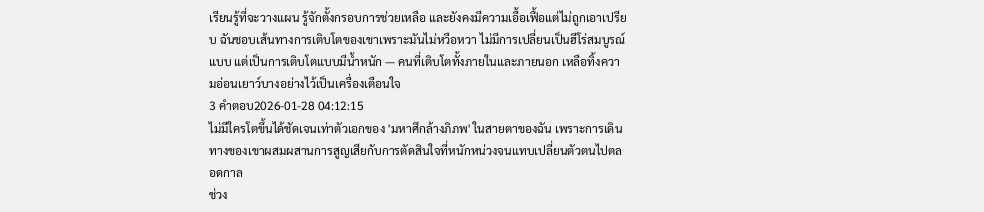เรียนรู้ที่จะวางแผน รู้จักตั้งกรอบการช่วยเหลือ และยังคงมีความเอื้อเฟื้อแต่ไม่ถูกเอาเปรียบ ฉันชอบเส้นทางการเติบโตของเขาเพราะมันไม่หวือหวา ไม่มีการเปลี่ยนเป็นฮีโร่สมบูรณ์แบบ แต่เป็นการเติบโตแบบมีน้ำหนัก — คนที่เติบโตทั้งภายในและภายนอก เหลือทิ้งความอ่อนเยาว์บางอย่างไว้เป็นเครื่องเตือนใจ
3 คำตอบ2026-01-28 04:12:15
ไม่มีใครโตขึ้นได้ชัดเจนเท่าตัวเอกของ 'มหาศึกล้างภิภพ' ในสายตาของฉัน เพราะการเดินทางของเขาผสมผสานการสูญเสียกับการตัดสินใจที่หนักหน่วงจนแทบเปลี่ยนตัวตนไปตลอดกาล
ช่วง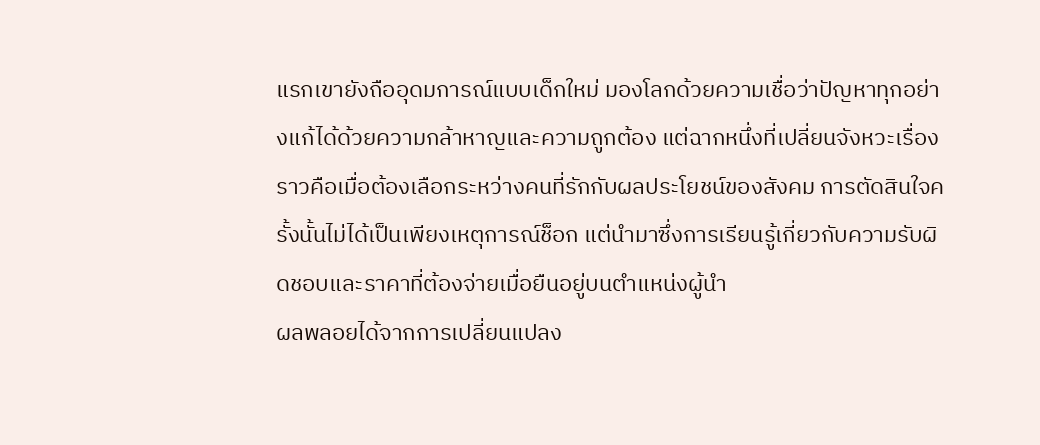แรกเขายังถืออุดมการณ์แบบเด็กใหม่ มองโลกด้วยความเชื่อว่าปัญหาทุกอย่างแก้ได้ด้วยความกล้าหาญและความถูกต้อง แต่ฉากหนึ่งที่เปลี่ยนจังหวะเรื่องราวคือเมื่อต้องเลือกระหว่างคนที่รักกับผลประโยชน์ของสังคม การตัดสินใจครั้งนั้นไม่ได้เป็นเพียงเหตุการณ์ช็อก แต่นำมาซึ่งการเรียนรู้เกี่ยวกับความรับผิดชอบและราคาที่ต้องจ่ายเมื่อยืนอยู่บนตำแหน่งผู้นำ
ผลพลอยได้จากการเปลี่ยนแปลง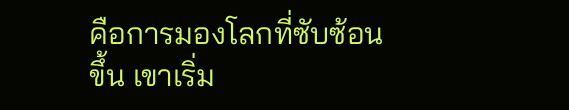คือการมองโลกที่ซับซ้อนขึ้น เขาเริ่ม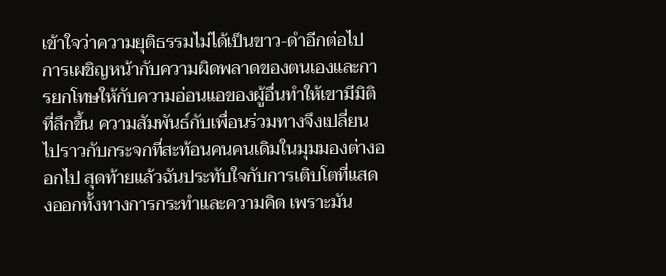เข้าใจว่าความยุติธรรมไม่ได้เป็นขาว-ดำอีกต่อไป การเผชิญหน้ากับความผิดพลาดของตนเองและการยกโทษให้กับความอ่อนแอของผู้อื่นทำให้เขามีมิติที่ลึกขึ้น ความสัมพันธ์กับเพื่อนร่วมทางจึงเปลี่ยนไปราวกับกระจกที่สะท้อนคนคนเดิมในมุมมองต่างออกไป สุดท้ายแล้วฉันประทับใจกับการเติบโตที่แสดงออกทั้งทางการกระทำและความคิด เพราะมัน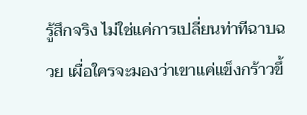รู้สึกจริง ไม่ใช่แค่การเปลี่ยนท่าทีฉาบฉวย เผื่อใครจะมองว่าเขาแค่แข็งกร้าวขึ้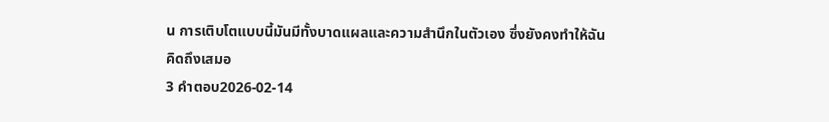น การเติบโตแบบนี้มันมีทั้งบาดแผลและความสำนึกในตัวเอง ซึ่งยังคงทำให้ฉันคิดถึงเสมอ
3 คำตอบ2026-02-14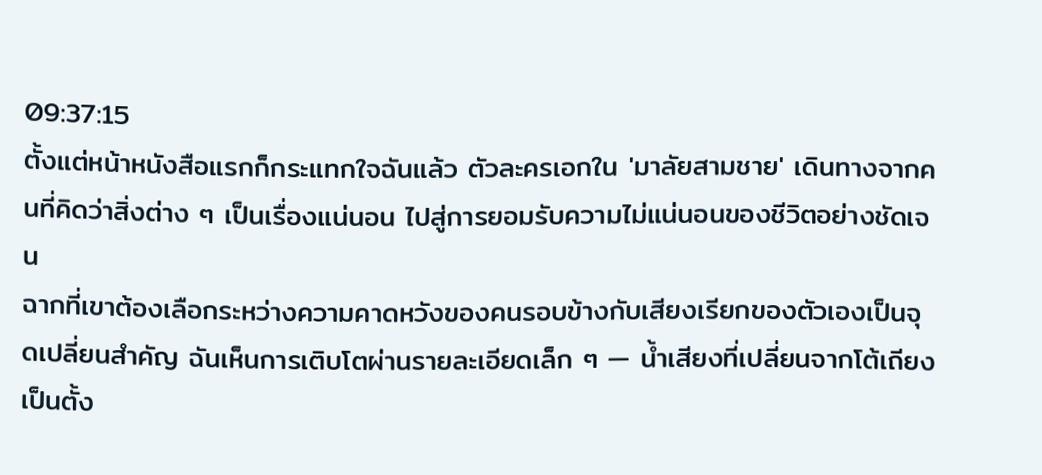09:37:15
ตั้งแต่หน้าหนังสือแรกก็กระแทกใจฉันแล้ว ตัวละครเอกใน 'มาลัยสามชาย' เดินทางจากคนที่คิดว่าสิ่งต่าง ๆ เป็นเรื่องแน่นอน ไปสู่การยอมรับความไม่แน่นอนของชีวิตอย่างชัดเจน
ฉากที่เขาต้องเลือกระหว่างความคาดหวังของคนรอบข้างกับเสียงเรียกของตัวเองเป็นจุดเปลี่ยนสำคัญ ฉันเห็นการเติบโตผ่านรายละเอียดเล็ก ๆ — น้ำเสียงที่เปลี่ยนจากโต้เถียงเป็นตั้ง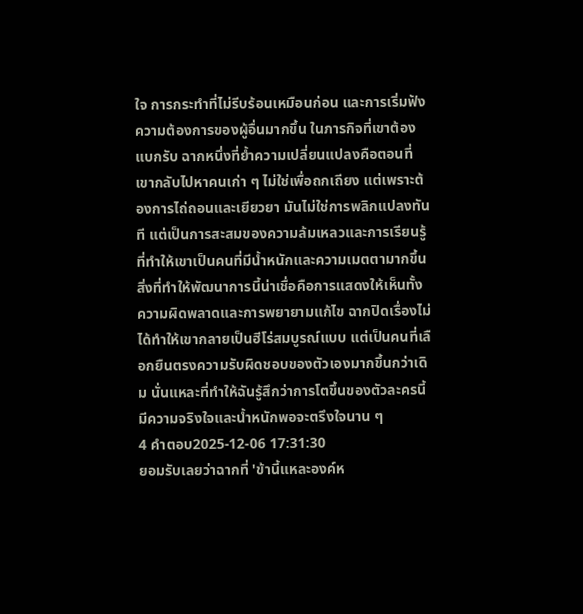ใจ การกระทำที่ไม่รีบร้อนเหมือนก่อน และการเริ่มฟังความต้องการของผู้อื่นมากขึ้น ในภารกิจที่เขาต้องแบกรับ ฉากหนึ่งที่ย้ำความเปลี่ยนแปลงคือตอนที่เขากลับไปหาคนเก่า ๆ ไม่ใช่เพื่อถกเถียง แต่เพราะต้องการไถ่ถอนและเยียวยา มันไม่ใช่การพลิกแปลงทันที แต่เป็นการสะสมของความล้มเหลวและการเรียนรู้ที่ทำให้เขาเป็นคนที่มีน้ำหนักและความเมตตามากขึ้น
สิ่งที่ทำให้พัฒนาการนี้น่าเชื่อคือการแสดงให้เห็นทั้งความผิดพลาดและการพยายามแก้ไข ฉากปิดเรื่องไม่ได้ทำให้เขากลายเป็นฮีโร่สมบูรณ์แบบ แต่เป็นคนที่เลือกยืนตรงความรับผิดชอบของตัวเองมากขึ้นกว่าเดิม นั่นแหละที่ทำให้ฉันรู้สึกว่าการโตขึ้นของตัวละครนี้มีความจริงใจและน้ำหนักพอจะตรึงใจนาน ๆ
4 คำตอบ2025-12-06 17:31:30
ยอมรับเลยว่าฉากที่ 'ข้านี้แหละองค์ห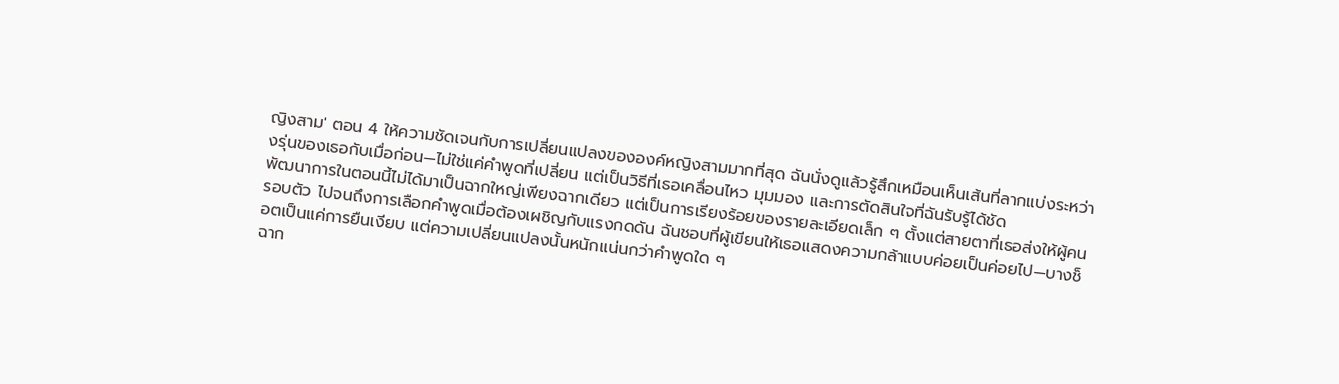ญิงสาม' ตอน 4 ให้ความชัดเจนกับการเปลี่ยนแปลงขององค์หญิงสามมากที่สุด ฉันนั่งดูแล้วรู้สึกเหมือนเห็นเส้นที่ลากแบ่งระหว่างรุ่นของเธอกับเมื่อก่อน—ไม่ใช่แค่คำพูดที่เปลี่ยน แต่เป็นวิธีที่เธอเคลื่อนไหว มุมมอง และการตัดสินใจที่ฉันรับรู้ได้ชัด
พัฒนาการในตอนนี้ไม่ได้มาเป็นฉากใหญ่เพียงฉากเดียว แต่เป็นการเรียงร้อยของรายละเอียดเล็ก ๆ ตั้งแต่สายตาที่เธอส่งให้ผู้คนรอบตัว ไปจนถึงการเลือกคำพูดเมื่อต้องเผชิญกับแรงกดดัน ฉันชอบที่ผู้เขียนให้เธอแสดงความกล้าแบบค่อยเป็นค่อยไป—บางช็อตเป็นแค่การยืนเงียบ แต่ความเปลี่ยนแปลงนั้นหนักแน่นกว่าคำพูดใด ๆ
ฉาก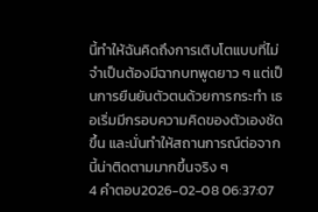นี้ทำให้ฉันคิดถึงการเติบโตแบบที่ไม่จำเป็นต้องมีฉากบทพูดยาว ๆ แต่เป็นการยืนยันตัวตนด้วยการกระทำ เธอเริ่มมีกรอบความคิดของตัวเองชัดขึ้น และนั่นทำให้สถานการณ์ต่อจากนี้น่าติดตามมากขึ้นจริง ๆ
4 คำตอบ2026-02-08 06:37:07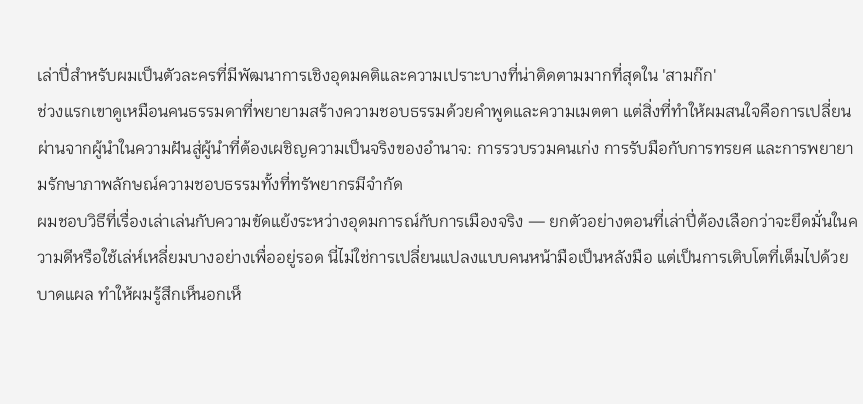เล่าปี่สำหรับผมเป็นตัวละครที่มีพัฒนาการเชิงอุดมคติและความเปราะบางที่น่าติดตามมากที่สุดใน 'สามก๊ก'
ช่วงแรกเขาดูเหมือนคนธรรมดาที่พยายามสร้างความชอบธรรมด้วยคำพูดและความเมตตา แต่สิ่งที่ทำให้ผมสนใจคือการเปลี่ยนผ่านจากผู้นำในความฝันสู่ผู้นำที่ต้องเผชิญความเป็นจริงของอำนาจ: การรวบรวมคนเก่ง การรับมือกับการทรยศ และการพยายามรักษาภาพลักษณ์ความชอบธรรมทั้งที่ทรัพยากรมีจำกัด
ผมชอบวิธีที่เรื่องเล่าเล่นกับความขัดแย้งระหว่างอุดมการณ์กับการเมืองจริง — ยกตัวอย่างตอนที่เล่าปี่ต้องเลือกว่าจะยึดมั่นในความดีหรือใช้เล่ห์เหลี่ยมบางอย่างเพื่ออยู่รอด นี่ไม่ใช่การเปลี่ยนแปลงแบบคนหน้ามือเป็นหลังมือ แต่เป็นการเติบโตที่เต็มไปด้วยบาดแผล ทำให้ผมรู้สึกเห็นอกเห็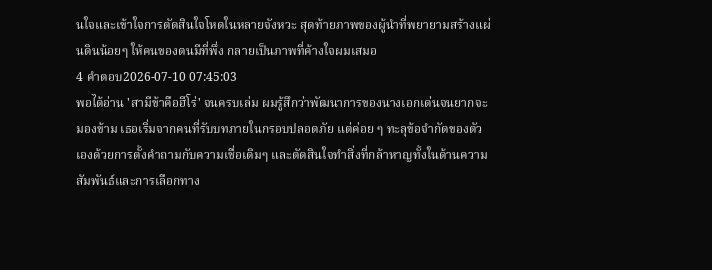นใจและเข้าใจการตัดสินใจโหดในหลายจังหวะ สุดท้ายภาพของผู้นำที่พยายามสร้างแผ่นดินน้อยๆ ให้คนของตนมีที่พึ่ง กลายเป็นภาพที่ค้างใจผมเสมอ
4 คำตอบ2026-07-10 07:45:03
พอได้อ่าน 'สามีข้าคือฮีโร่' จนครบเล่ม ผมรู้สึกว่าพัฒนาการของนางเอกเด่นจนยากจะมองข้าม เธอเริ่มจากคนที่รับบทภายในกรอบปลอดภัย แต่ค่อย ๆ ทะลุข้อจำกัดของตัวเองด้วยการตั้งคำถามกับความเชื่อเดิมๆ และตัดสินใจทำสิ่งที่กล้าหาญทั้งในด้านความสัมพันธ์และการเลือกทาง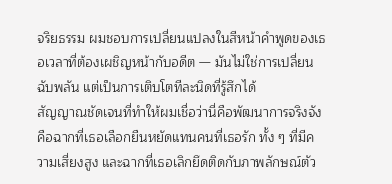จริยธรรม ผมชอบการเปลี่ยนแปลงในสีหน้าคำพูดของเธอเวลาที่ต้องเผชิญหน้ากับอดีต — มันไม่ใช่การเปลี่ยนฉับพลัน แต่เป็นการเติบโตทีละนิดที่รู้สึกได้
สัญญาณชัดเจนที่ทำให้ผมเชื่อว่านี่คือพัฒนาการจริงจังคือฉากที่เธอเลือกยืนหยัดแทนคนที่เธอรัก ทั้ง ๆ ที่มีความเสี่ยงสูง และฉากที่เธอเลิกยึดติดกับภาพลักษณ์ตัว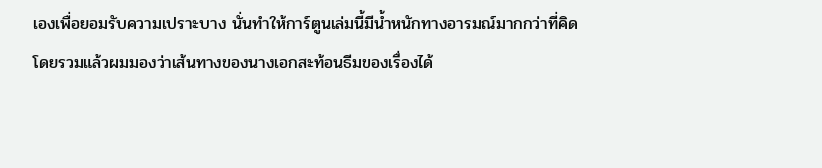เองเพื่อยอมรับความเปราะบาง นั่นทำให้การ์ตูนเล่มนี้มีน้ำหนักทางอารมณ์มากกว่าที่คิด
โดยรวมแล้วผมมองว่าเส้นทางของนางเอกสะท้อนธีมของเรื่องได้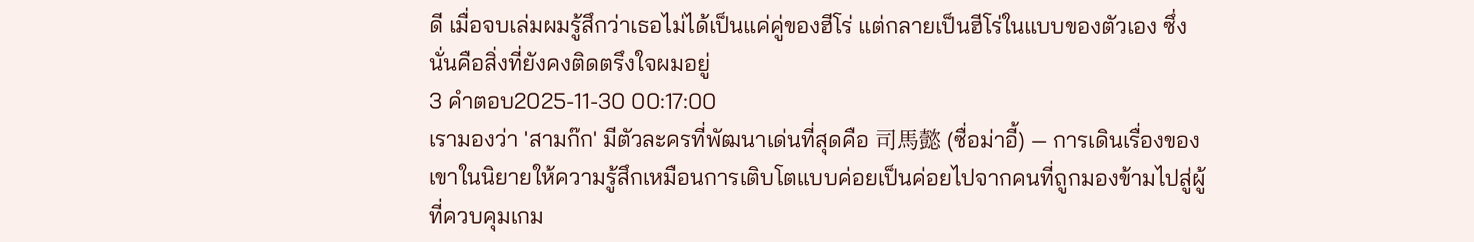ดี เมื่อจบเล่มผมรู้สึกว่าเธอไม่ได้เป็นแค่คู่ของฮีโร่ แต่กลายเป็นฮีโร่ในแบบของตัวเอง ซึ่งนั่นคือสิ่งที่ยังคงติดตรึงใจผมอยู่
3 คำตอบ2025-11-30 00:17:00
เรามองว่า 'สามก๊ก' มีตัวละครที่พัฒนาเด่นที่สุดคือ 司馬懿 (ซื่อม่าอี้) — การเดินเรื่องของเขาในนิยายให้ความรู้สึกเหมือนการเติบโตแบบค่อยเป็นค่อยไปจากคนที่ถูกมองข้ามไปสู่ผู้ที่ควบคุมเกม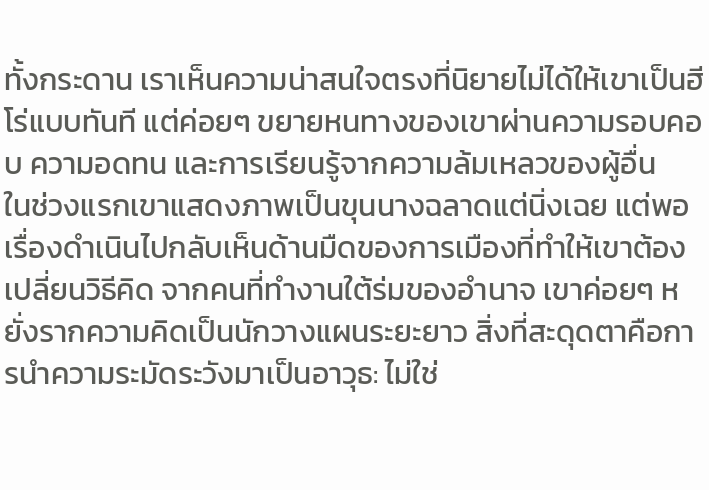ทั้งกระดาน เราเห็นความน่าสนใจตรงที่นิยายไม่ได้ให้เขาเป็นฮีโร่แบบทันที แต่ค่อยๆ ขยายหนทางของเขาผ่านความรอบคอบ ความอดทน และการเรียนรู้จากความล้มเหลวของผู้อื่น
ในช่วงแรกเขาแสดงภาพเป็นขุนนางฉลาดแต่นิ่งเฉย แต่พอเรื่องดำเนินไปกลับเห็นด้านมืดของการเมืองที่ทำให้เขาต้องเปลี่ยนวิธีคิด จากคนที่ทำงานใต้ร่มของอำนาจ เขาค่อยๆ หยั่งรากความคิดเป็นนักวางแผนระยะยาว สิ่งที่สะดุดตาคือการนำความระมัดระวังมาเป็นอาวุธ: ไม่ใช่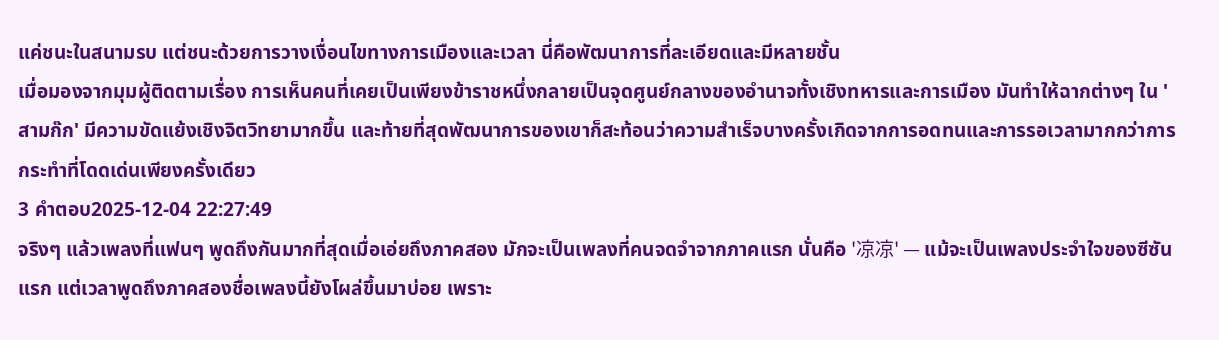แค่ชนะในสนามรบ แต่ชนะด้วยการวางเงื่อนไขทางการเมืองและเวลา นี่คือพัฒนาการที่ละเอียดและมีหลายชั้น
เมื่อมองจากมุมผู้ติดตามเรื่อง การเห็นคนที่เคยเป็นเพียงข้าราชหนึ่งกลายเป็นจุดศูนย์กลางของอำนาจทั้งเชิงทหารและการเมือง มันทำให้ฉากต่างๆ ใน 'สามก๊ก' มีความขัดแย้งเชิงจิตวิทยามากขึ้น และท้ายที่สุดพัฒนาการของเขาก็สะท้อนว่าความสำเร็จบางครั้งเกิดจากการอดทนและการรอเวลามากกว่าการกระทำที่โดดเด่นเพียงครั้งเดียว
3 คำตอบ2025-12-04 22:27:49
จริงๆ แล้วเพลงที่แฟนๆ พูดถึงกันมากที่สุดเมื่อเอ่ยถึงภาคสอง มักจะเป็นเพลงที่คนจดจำจากภาคแรก นั่นคือ '凉凉' — แม้จะเป็นเพลงประจำใจของซีซันแรก แต่เวลาพูดถึงภาคสองชื่อเพลงนี้ยังโผล่ขึ้นมาบ่อย เพราะ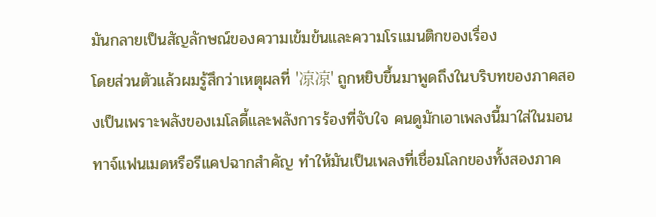มันกลายเป็นสัญลักษณ์ของความเข้มข้นและความโรแมนติกของเรื่อง
โดยส่วนตัวแล้วผมรู้สึกว่าเหตุผลที่ '凉凉' ถูกหยิบขึ้นมาพูดถึงในบริบทของภาคสองเป็นเพราะพลังของเมโลดี้และพลังการร้องที่จับใจ คนดูมักเอาเพลงนี้มาใส่ในมอนทาจ์แฟนเมดหรือรีแคปฉากสำคัญ ทำให้มันเป็นเพลงที่เชื่อมโลกของทั้งสองภาค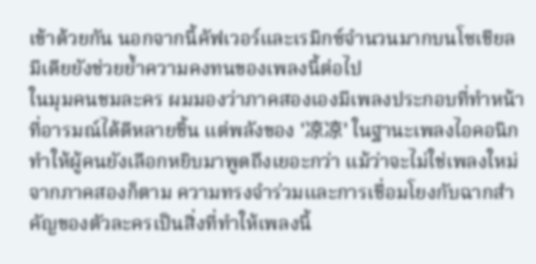เข้าด้วยกัน นอกจากนี้คัฟเวอร์และเรมิกซ์จำนวนมากบนโซเชียลมีเดียยังช่วยย้ำความคงทนของเพลงนี้ต่อไป
ในมุมคนชมละคร ผมมองว่าภาคสองเองมีเพลงประกอบที่ทำหน้าที่อารมณ์ได้ดีหลายชิ้น แต่พลังของ '凉凉' ในฐานะเพลงไอคอนิกทำให้ผู้คนยังเลือกหยิบมาพูดถึงเยอะกว่า แม้ว่าจะไม่ใช่เพลงใหม่จากภาคสองก็ตาม ความทรงจำร่วมและการเชื่อมโยงกับฉากสำคัญของตัวละครเป็นสิ่งที่ทำให้เพลงนี้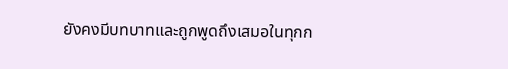ยังคงมีบทบาทและถูกพูดถึงเสมอในทุกก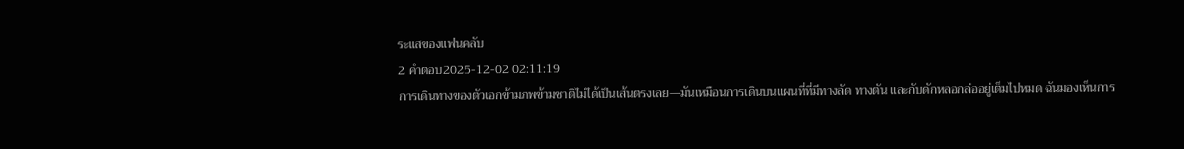ระแสของแฟนคลับ
2 คำตอบ2025-12-02 02:11:19
การเดินทางของตัวเอกข้ามภพข้ามชาติไม่ได้เป็นเส้นตรงเลย—มันเหมือนการเดินบนแผนที่ที่มีทางลัด ทางตัน และกับดักหลอกล่ออยู่เต็มไปหมด ฉันมองเห็นการ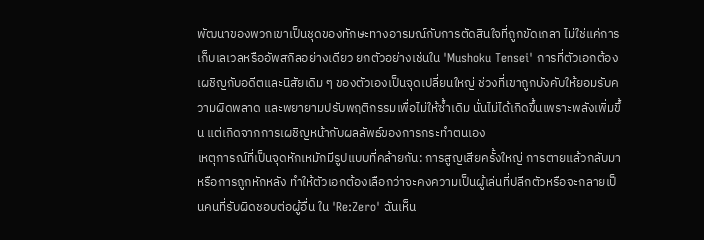พัฒนาของพวกเขาเป็นชุดของทักษะทางอารมณ์กับการตัดสินใจที่ถูกขัดเกลา ไม่ใช่แค่การเก็บเลเวลหรืออัพสกิลอย่างเดียว ยกตัวอย่างเช่นใน 'Mushoku Tensei' การที่ตัวเอกต้องเผชิญกับอดีตและนิสัยเดิม ๆ ของตัวเองเป็นจุดเปลี่ยนใหญ่ ช่วงที่เขาถูกบังคับให้ยอมรับความผิดพลาด และพยายามปรับพฤติกรรมเพื่อไม่ให้ซ้ำเดิม นั่นไม่ได้เกิดขึ้นเพราะพลังเพิ่มขึ้น แต่เกิดจากการเผชิญหน้ากับผลลัพธ์ของการกระทำตนเอง
เหตุการณ์ที่เป็นจุดหักเหมักมีรูปแบบที่คล้ายกัน: การสูญเสียครั้งใหญ่ การตายแล้วกลับมา หรือการถูกหักหลัง ทำให้ตัวเอกต้องเลือกว่าจะคงความเป็นผู้เล่นที่ปลีกตัวหรือจะกลายเป็นคนที่รับผิดชอบต่อผู้อื่น ใน 'Re:Zero' ฉันเห็น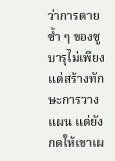ว่าการตายซ้ำ ๆ ของซูบารุไม่เพียงแต่สร้างทักษะการวางแผน แต่ยังกดให้เขาเผ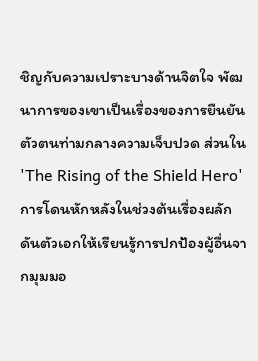ชิญกับความเปราะบางด้านจิตใจ พัฒนาการของเขาเป็นเรื่องของการยืนยันตัวตนท่ามกลางความเจ็บปวด ส่วนใน 'The Rising of the Shield Hero' การโดนหักหลังในช่วงต้นเรื่องผลักดันตัวเอกให้เรียนรู้การปกป้องผู้อื่นจากมุมมอ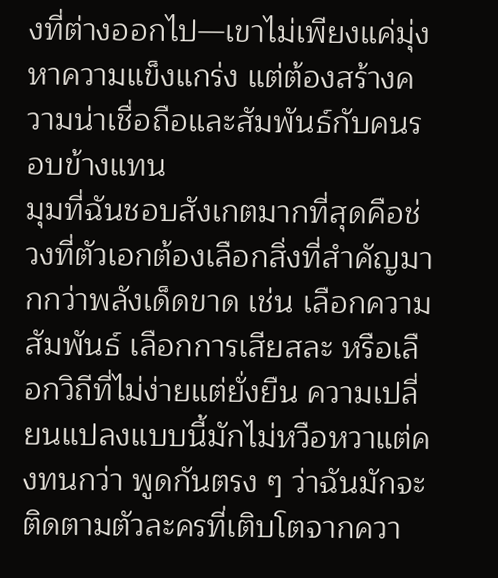งที่ต่างออกไป—เขาไม่เพียงแค่มุ่งหาความแข็งแกร่ง แต่ต้องสร้างความน่าเชื่อถือและสัมพันธ์กับคนรอบข้างแทน
มุมที่ฉันชอบสังเกตมากที่สุดคือช่วงที่ตัวเอกต้องเลือกสิ่งที่สำคัญมากกว่าพลังเด็ดขาด เช่น เลือกความสัมพันธ์ เลือกการเสียสละ หรือเลือกวิถีที่ไม่ง่ายแต่ยั่งยืน ความเปลี่ยนแปลงแบบนี้มักไม่หวือหวาแต่คงทนกว่า พูดกันตรง ๆ ว่าฉันมักจะติดตามตัวละครที่เติบโตจากควา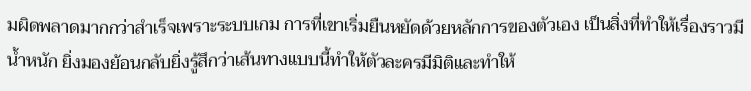มผิดพลาดมากกว่าสำเร็จเพราะระบบเกม การที่เขาเริ่มยืนหยัดด้วยหลักการของตัวเอง เป็นสิ่งที่ทำให้เรื่องราวมีน้ำหนัก ยิ่งมองย้อนกลับยิ่งรู้สึกว่าเส้นทางแบบนี้ทำให้ตัวละครมีมิติและทำให้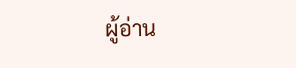ผู้อ่าน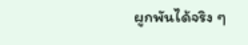ผูกพันได้จริง ๆ